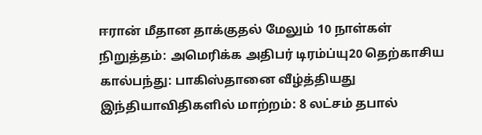ஈரான் மீதான தாக்குதல் மேலும் 10 நாள்கள் நிறுத்தம்: அமெரிக்க அதிபர் டிரம்ப்யு20 தெற்காசிய கால்பந்து: பாகிஸ்தானை வீழ்த்தியது இந்தியாவிதிகளில் மாற்றம்: 8 லட்சம் தபால்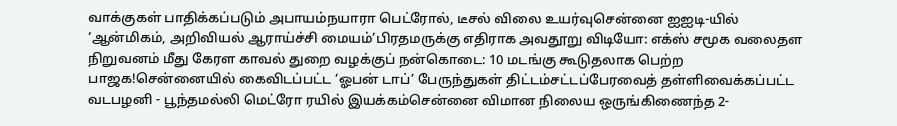வாக்குகள் பாதிக்கப்படும் அபாயம்நயாரா பெட்ரோல், டீசல் விலை உயர்வுசென்னை ஐஐடி-யில் ‘ஆன்மிகம், அறிவியல் ஆராய்ச்சி மையம்’பிரதமருக்கு எதிராக அவதூறு விடியோ: எக்ஸ் சமூக வலைதள நிறுவனம் மீது கேரள காவல் துறை வழக்குப் நன்கொடை: 10 மடங்கு கூடுதலாக பெற்ற பாஜக!சென்னையில் கைவிடப்பட்ட ‘ஓபன் டாப்’ பேருந்துகள் திட்டம்சட்டப்பேரவைத் தள்ளிவைக்கப்பட்ட வடபழனி - பூந்தமல்லி மெட்ரோ ரயில் இயக்கம்சென்னை விமான நிலைய ஒருங்கிணைந்த 2-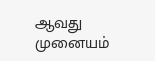ஆவது முனையம்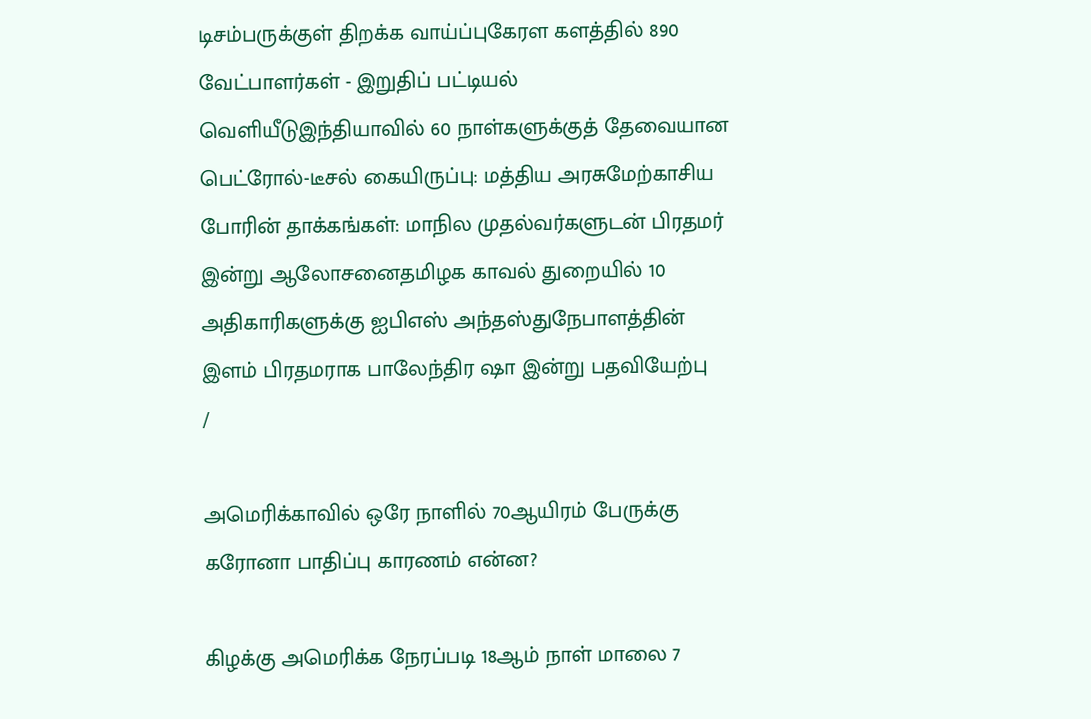டிசம்பருக்குள் திறக்க வாய்ப்புகேரள களத்தில் 890 வேட்பாளர்கள் - இறுதிப் பட்டியல் வெளியீடுஇந்தியாவில் 60 நாள்களுக்குத் தேவையான பெட்ரோல்-டீசல் கையிருப்பு: மத்திய அரசுமேற்காசிய போரின் தாக்கங்கள்: மாநில முதல்வர்களுடன் பிரதமர் இன்று ஆலோசனைதமிழக காவல் துறையில் 10 அதிகாரிகளுக்கு ஐபிஎஸ் அந்தஸ்துநேபாளத்தின் இளம் பிரதமராக பாலேந்திர ஷா இன்று பதவியேற்பு
/

அமெரிக்காவில் ஒரே நாளில் 70ஆயிரம் பேருக்கு கரோனா பாதிப்பு காரணம் என்ன?

கிழக்கு அமெரிக்க நேரப்படி 18ஆம் நாள் மாலை 7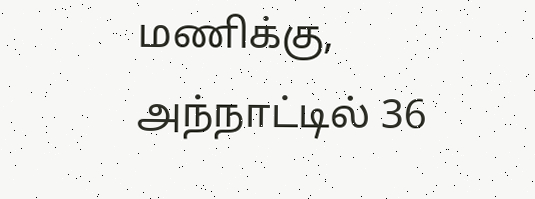மணிக்கு, அந்நாட்டில் 36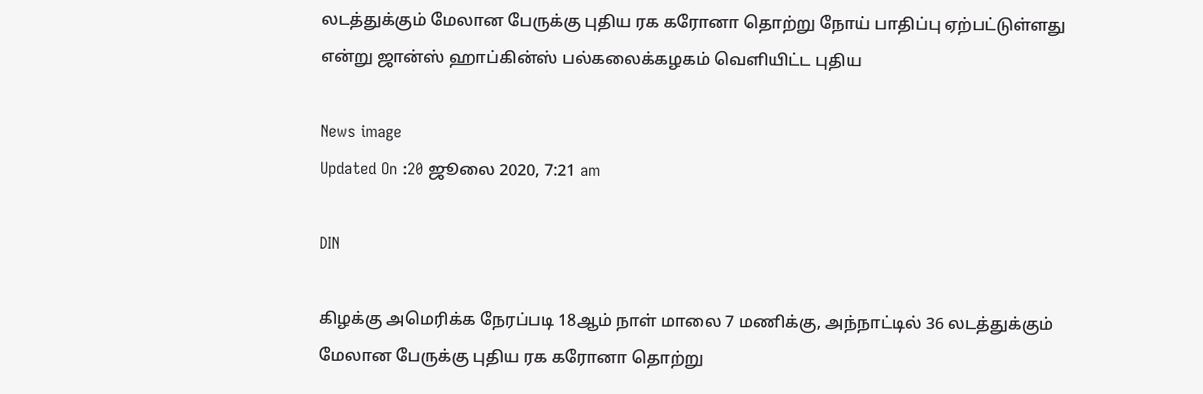லடத்துக்கும் மேலான பேருக்கு புதிய ரக கரோனா தொற்று நோய் பாதிப்பு ஏற்பட்டுள்ளது என்று ஜான்ஸ் ஹாப்கின்ஸ் பல்கலைக்கழகம் வெளியிட்ட புதிய

News image
Updated On :20 ஜூலை 2020, 7:21 am

DIN

கிழக்கு அமெரிக்க நேரப்படி 18ஆம் நாள் மாலை 7 மணிக்கு, அந்நாட்டில் 36 லடத்துக்கும் மேலான பேருக்கு புதிய ரக கரோனா தொற்று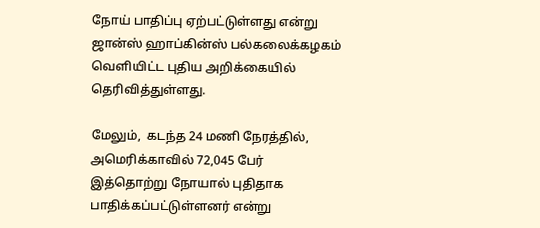நோய் பாதிப்பு ஏற்பட்டுள்ளது என்று ஜான்ஸ் ஹாப்கின்ஸ் பல்கலைக்கழகம் வெளியிட்ட புதிய அறிக்கையில் தெரிவித்துள்ளது.

மேலும்,  கடந்த 24 மணி நேரத்தில், அமெரிக்காவில் 72,045 பேர் இத்தொற்று நோயால் புதிதாக பாதிக்கப்பட்டுள்ளனர் என்று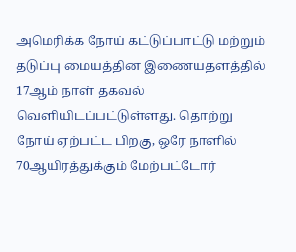அமெரிக்க நோய் கட்டுப்பாட்டு மற்றும் தடுப்பு மையத்தின இணையதளத்தில் 17ஆம் நாள் தகவல் வெளியிடப்பட்டுள்ளது. தொற்று நோய் ஏற்பட்ட பிறகு, ஒரே நாளில் 70ஆயிரத்துக்கும் மேற்பட்டோர்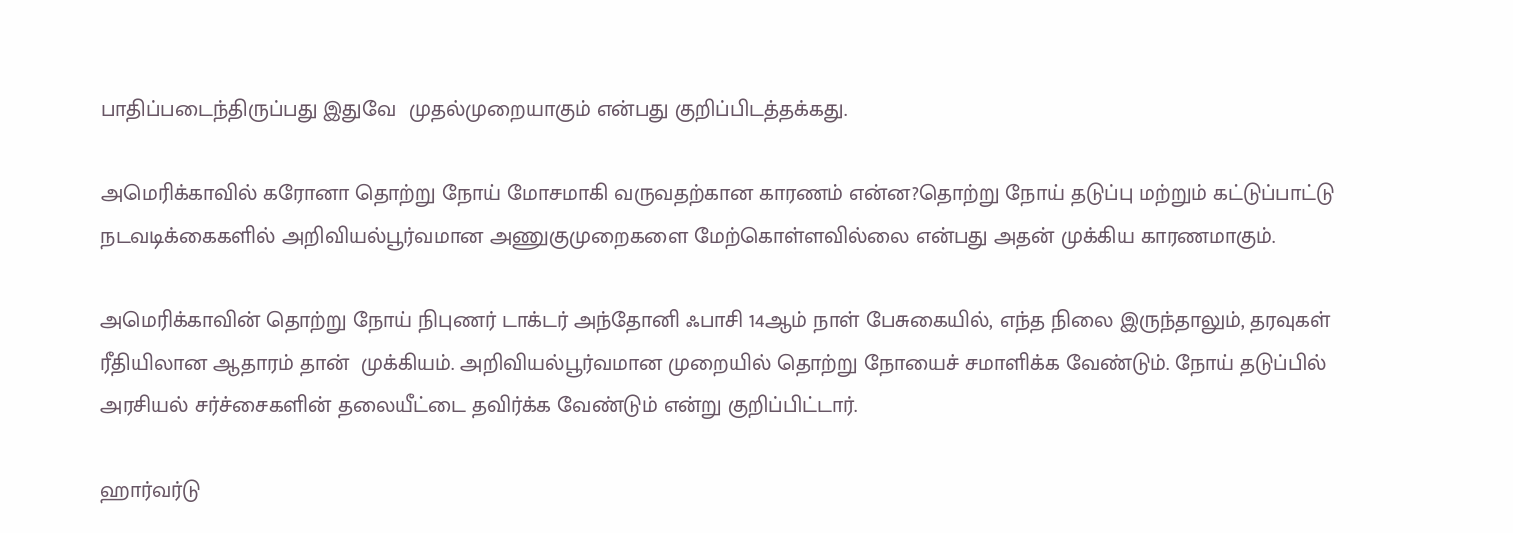பாதிப்படைந்திருப்பது இதுவே  முதல்முறையாகும் என்பது குறிப்பிடத்தக்கது.

அமெரிக்காவில் கரோனா தொற்று நோய் மோசமாகி வருவதற்கான காரணம் என்ன?தொற்று நோய் தடுப்பு மற்றும் கட்டுப்பாட்டு நடவடிக்கைகளில் அறிவியல்பூர்வமான அணுகுமுறைகளை மேற்கொள்ளவில்லை என்பது அதன் முக்கிய காரணமாகும்.

அமெரிக்காவின் தொற்று நோய் நிபுணர் டாக்டர் அந்தோனி ஃபாசி 14ஆம் நாள் பேசுகையில், எந்த நிலை இருந்தாலும், தரவுகள் ரீதியிலான ஆதாரம் தான்  முக்கியம். அறிவியல்பூர்வமான முறையில் தொற்று நோயைச் சமாளிக்க வேண்டும். நோய் தடுப்பில் அரசியல் சர்ச்சைகளின் தலையீட்டை தவிர்க்க வேண்டும் என்று குறிப்பிட்டார்.

ஹார்வர்டு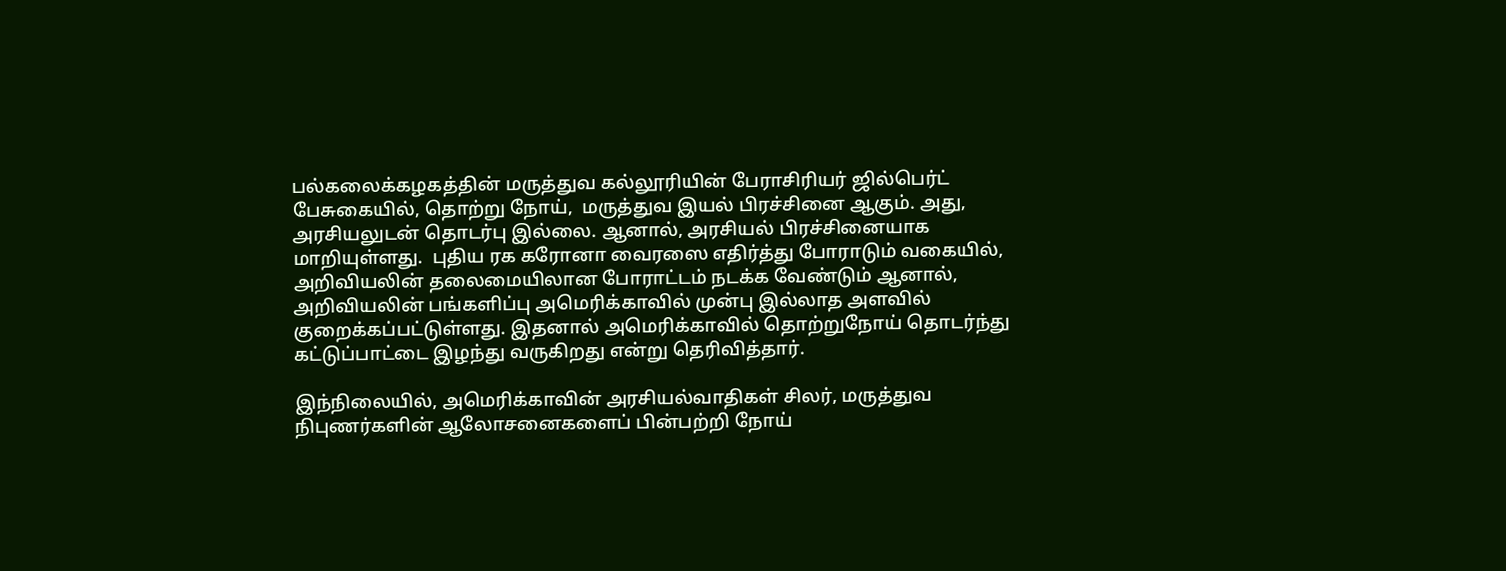பல்கலைக்கழகத்தின் மருத்துவ கல்லூரியின் பேராசிரியர் ஜில்பெர்ட் பேசுகையில், தொற்று நோய்,  மருத்துவ இயல் பிரச்சினை ஆகும். அது, அரசியலுடன் தொடர்பு இல்லை. ஆனால், அரசியல் பிரச்சினையாக மாறியுள்ளது.  புதிய ரக கரோனா வைரஸை எதிர்த்து போராடும் வகையில், அறிவியலின் தலைமையிலான போராட்டம் நடக்க வேண்டும் ஆனால், அறிவியலின் பங்களிப்பு அமெரிக்காவில் முன்பு இல்லாத அளவில் குறைக்கப்பட்டுள்ளது. இதனால் அமெரிக்காவில் தொற்றுநோய் தொடர்ந்து கட்டுப்பாட்டை இழந்து வருகிறது என்று தெரிவித்தார்.

இந்நிலையில், அமெரிக்காவின் அரசியல்வாதிகள் சிலர், மருத்துவ நிபுணர்களின் ஆலோசனைகளைப் பின்பற்றி நோய்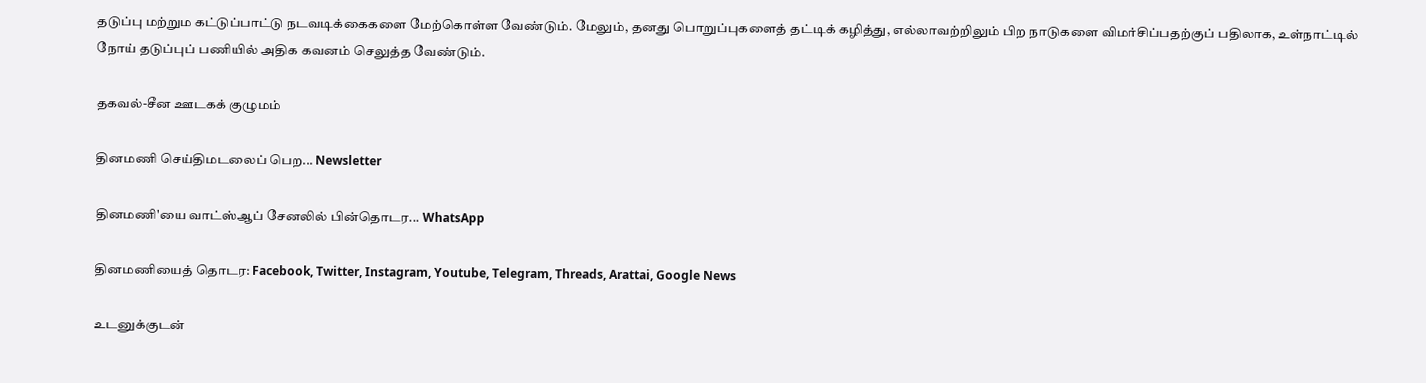தடுப்பு மற்றும கட்டுப்பாட்டு நடவடிக்கைகளை மேற்கொள்ள வேண்டும். மேலும், தனது பொறுப்புகளைத் தட்டிக் கழித்து, எல்லாவற்றிலும் பிற நாடுகளை விமர்சிப்பதற்குப் பதிலாக, உள்நாட்டில் நோய் தடுப்புப் பணியில் அதிக கவனம் செலுத்த வேண்டும்.

தகவல்-சீன ஊடகக் குழுமம்

தினமணி செய்திமடலைப் பெற... Newsletter

தினமணி'யை வாட்ஸ்ஆப் சேனலில் பின்தொடர... WhatsApp

தினமணியைத் தொடர: Facebook, Twitter, Instagram, Youtube, Telegram, Threads, Arattai, Google News

உடனுக்குடன்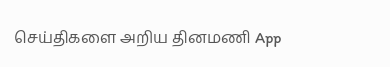செய்திகளை அறிய தினமணி App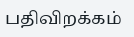பதிவிறக்கம்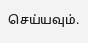செய்யவும்.